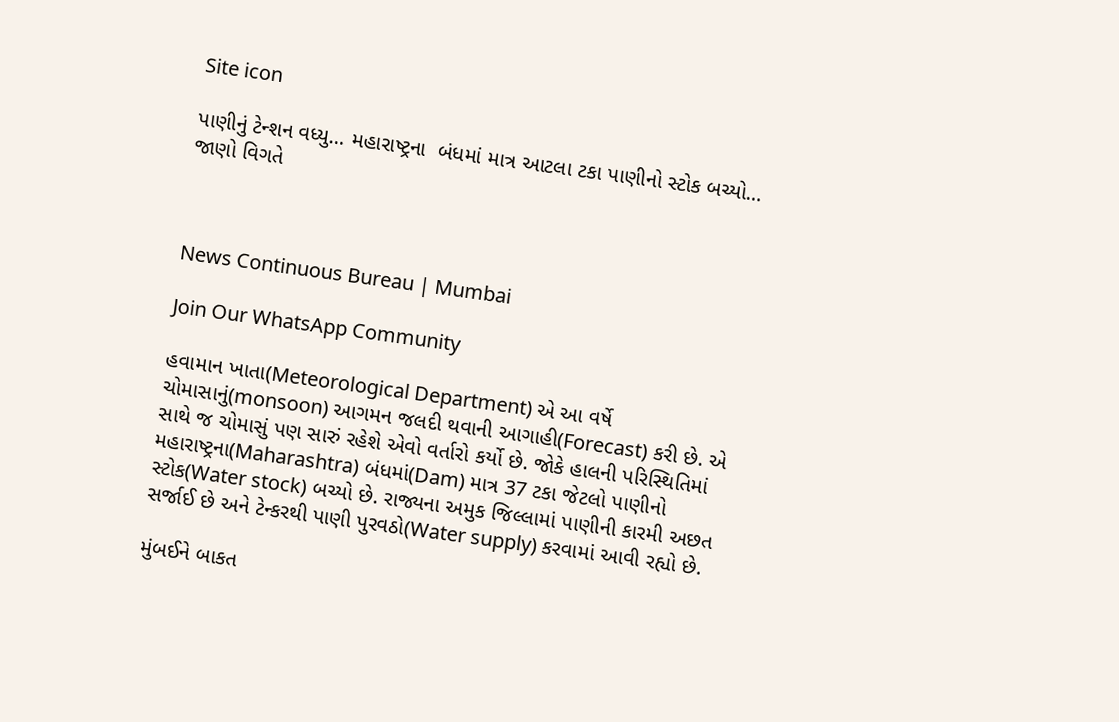Site icon

પાણીનું ટેન્શન વધ્યુ… મહારાષ્ટ્રના  બંધમાં માત્ર આટલા ટકા પાણીનો સ્ટોક બચ્યો… જાણો વિગતે



News Continuous Bureau | Mumbai

Join Our WhatsApp Community

હવામાન ખાતા(Meteorological Department) એ આ વર્ષે ચોમાસાનું(monsoon) આગમન જલદી થવાની આગાહી(Forecast) કરી છે. એ સાથે જ ચોમાસું પણ સારું રહેશે એવો વર્તારો કર્યો છે. જોકે હાલની પરિસ્થિતિમાં મહારાષ્ટ્રના(Maharashtra) બંધમાં(Dam) માત્ર 37 ટકા જેટલો પાણીનો સ્ટોક(Water stock) બચ્યો છે. રાજ્યના અમુક જિલ્લામાં પાણીની કારમી અછત સર્જાઈ છે અને ટેન્કરથી પાણી પુરવઠો(Water supply) કરવામાં આવી રહ્યો છે.

મુંબઈને બાકત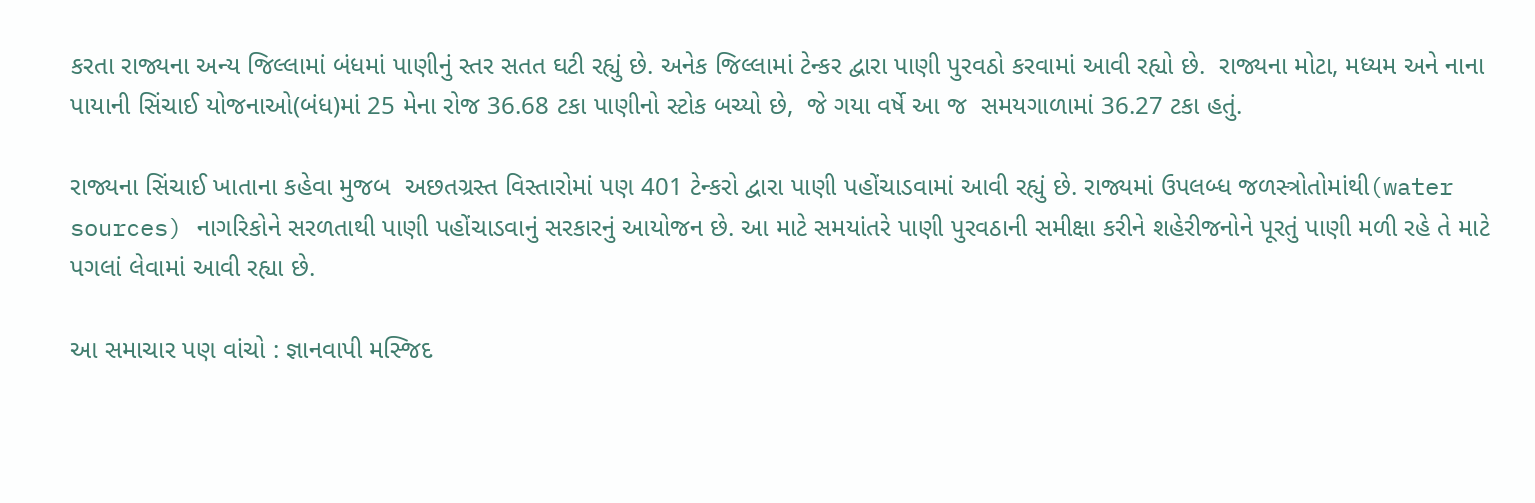કરતા રાજ્યના અન્ય જિલ્લામાં બંધમાં પાણીનું સ્તર સતત ઘટી રહ્યું છે. અનેક જિલ્લામાં ટેન્કર દ્વારા પાણી પુરવઠો કરવામાં આવી રહ્યો છે.  રાજ્યના મોટા, મધ્યમ અને નાના પાયાની સિંચાઈ યોજનાઓ(બંધ)માં 25 મેના રોજ 36.68 ટકા પાણીનો સ્ટોક બચ્યો છે,  જે ગયા વર્ષે આ જ  સમયગાળામાં 36.27 ટકા હતું.

રાજ્યના સિંચાઈ ખાતાના કહેવા મુજબ  અછતગ્રસ્ત વિસ્તારોમાં પણ 401 ટેન્કરો દ્વારા પાણી પહોંચાડવામાં આવી રહ્યું છે. રાજ્યમાં ઉપલબ્ધ જળસ્ત્રોતોમાંથી(water sources) નાગરિકોને સરળતાથી પાણી પહોંચાડવાનું સરકારનું આયોજન છે. આ માટે સમયાંતરે પાણી પુરવઠાની સમીક્ષા કરીને શહેરીજનોને પૂરતું પાણી મળી રહે તે માટે પગલાં લેવામાં આવી રહ્યા છે.

આ સમાચાર પણ વાંચો : જ્ઞાનવાપી મસ્જિદ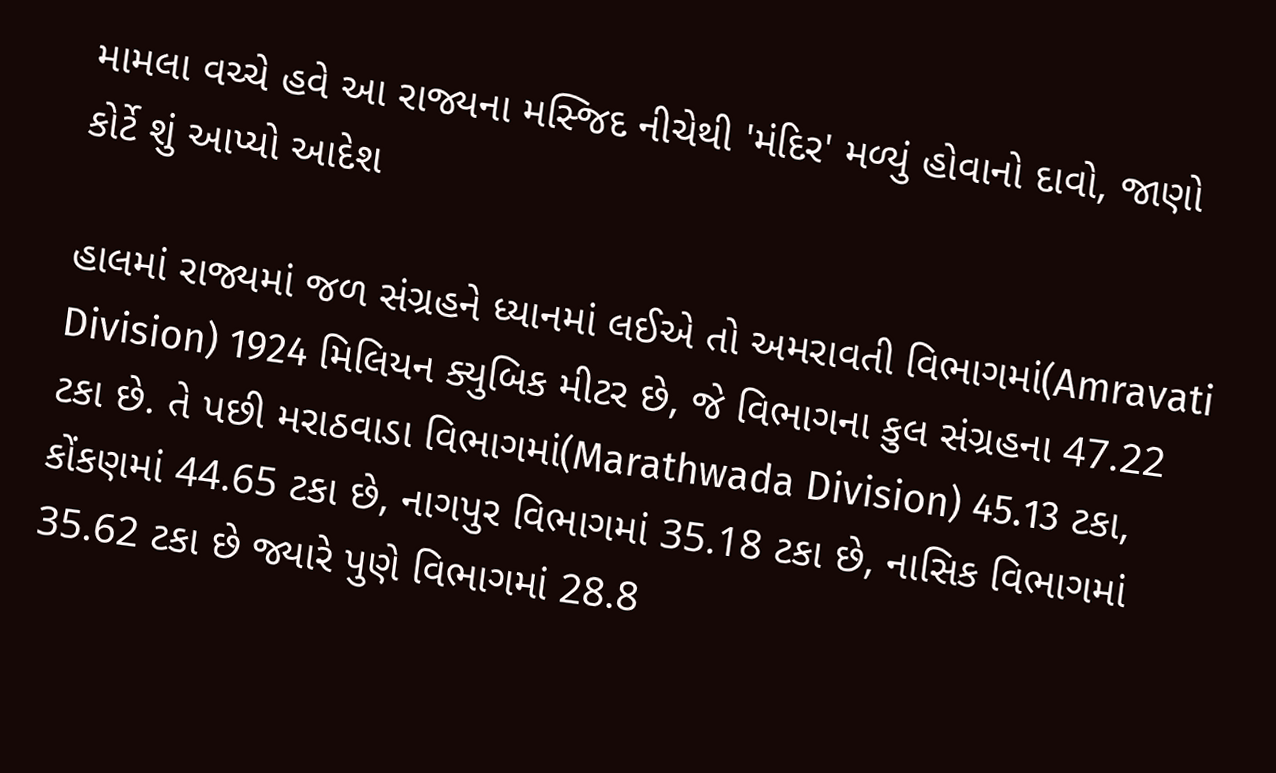મામલા વચ્ચે હવે આ રાજ્યના મસ્જિદ નીચેથી 'મંદિર' મળ્યું હોવાનો દાવો, જાણો કોર્ટે શું આપ્યો આદેશ

હાલમાં રાજ્યમાં જળ સંગ્રહને ધ્યાનમાં લઈએ તો અમરાવતી વિભાગમાં(Amravati Division) 1924 મિલિયન ક્યુબિક મીટર છે, જે વિભાગના કુલ સંગ્રહના 47.22 ટકા છે. તે પછી મરાઠવાડા વિભાગમાં(Marathwada Division) 45.13 ટકા, કોંકણમાં 44.65 ટકા છે, નાગપુર વિભાગમાં 35.18 ટકા છે, નાસિક વિભાગમાં  35.62 ટકા છે જ્યારે પુણે વિભાગમાં 28.8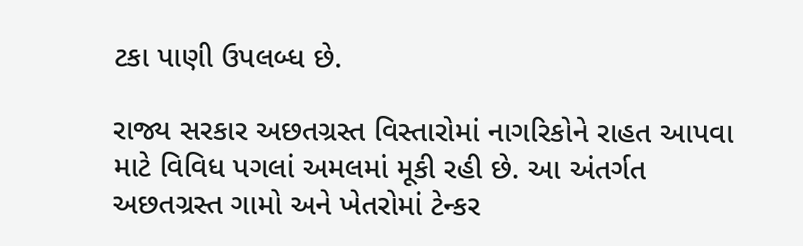ટકા પાણી ઉપલબ્ધ છે.

રાજ્ય સરકાર અછતગ્રસ્ત વિસ્તારોમાં નાગરિકોને રાહત આપવા માટે વિવિધ પગલાં અમલમાં મૂકી રહી છે. આ અંતર્ગત અછતગ્રસ્ત ગામો અને ખેતરોમાં ટેન્કર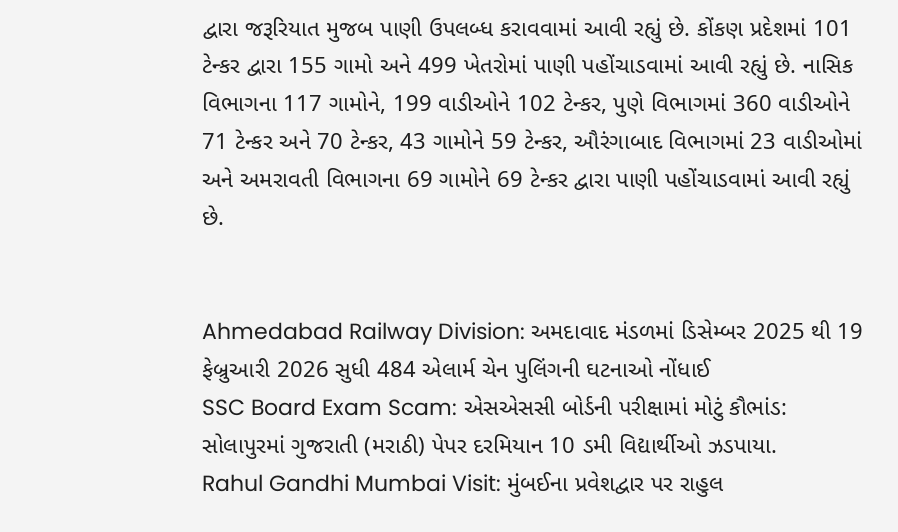દ્વારા જરૂરિયાત મુજબ પાણી ઉપલબ્ધ કરાવવામાં આવી રહ્યું છે. કોંકણ પ્રદેશમાં 101 ટેન્કર દ્વારા 155 ગામો અને 499 ખેતરોમાં પાણી પહોંચાડવામાં આવી રહ્યું છે. નાસિક વિભાગના 117 ગામોને, 199 વાડીઓને 102 ટેન્કર, પુણે વિભાગમાં 360 વાડીઓને 71 ટેન્કર અને 70 ટેન્કર, 43 ગામોને 59 ટેન્કર, ઔરંગાબાદ વિભાગમાં 23 વાડીઓમાં અને અમરાવતી વિભાગના 69 ગામોને 69 ટેન્કર દ્વારા પાણી પહોંચાડવામાં આવી રહ્યું છે.


Ahmedabad Railway Division: અમદાવાદ મંડળમાં ડિસેમ્બર 2025 થી 19 ફેબ્રુઆરી 2026 સુધી 484 એલાર્મ ચેન પુલિંગની ઘટનાઓ નોંધાઈ
SSC Board Exam Scam: એસએસસી બોર્ડની પરીક્ષામાં મોટું કૌભાંડ: સોલાપુરમાં ગુજરાતી (મરાઠી) પેપર દરમિયાન 10 ડમી વિદ્યાર્થીઓ ઝડપાયા.
Rahul Gandhi Mumbai Visit: મુંબઈના પ્રવેશદ્વાર પર રાહુલ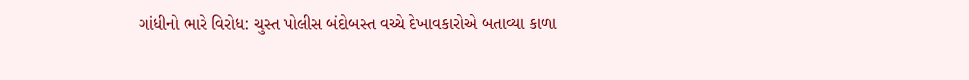ગાંધીનો ભારે વિરોધ: ચુસ્ત પોલીસ બંદોબસ્ત વચ્ચે દેખાવકારોએ બતાવ્યા કાળા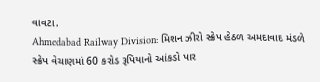વાવટા.
Ahmedabad Railway Division: મિશન ઝીરો સ્ક્રેપ હેઠળ અમદાવાદ મંડળે સ્ક્રેપ વેચાણમાં 60 કરોડ રૂપિયાનો આંકડો પાર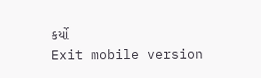કર્યો
Exit mobile version